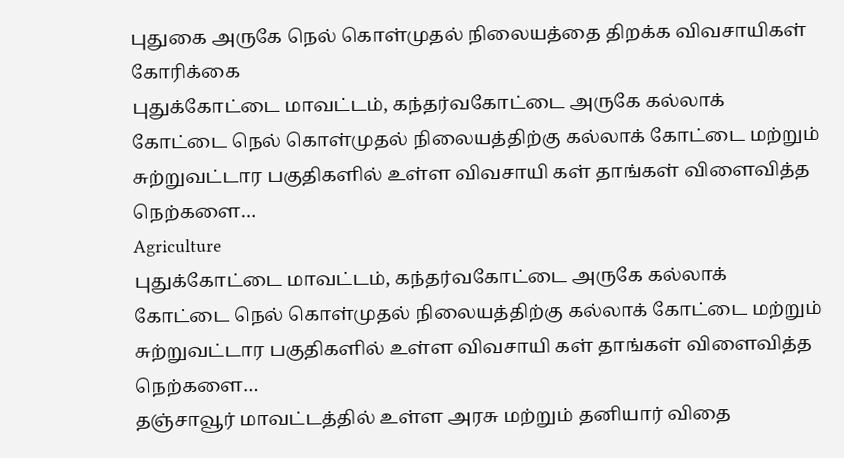புதுகை அருகே நெல் கொள்முதல் நிலையத்தை திறக்க விவசாயிகள் கோரிக்கை
புதுக்கோட்டை மாவட்டம், கந்தர்வகோட்டை அருகே கல்லாக் கோட்டை நெல் கொள்முதல் நிலையத்திற்கு கல்லாக் கோட்டை மற்றும் சுற்றுவட்டார பகுதிகளில் உள்ள விவசாயி கள் தாங்கள் விளைவித்த நெற்களை…
Agriculture
புதுக்கோட்டை மாவட்டம், கந்தர்வகோட்டை அருகே கல்லாக் கோட்டை நெல் கொள்முதல் நிலையத்திற்கு கல்லாக் கோட்டை மற்றும் சுற்றுவட்டார பகுதிகளில் உள்ள விவசாயி கள் தாங்கள் விளைவித்த நெற்களை…
தஞ்சாவூர் மாவட்டத்தில் உள்ள அரசு மற்றும் தனியார் விதை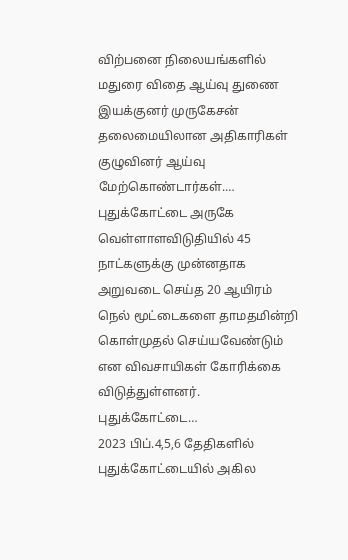விற்பனை நிலையங்களில் மதுரை விதை ஆய்வு துணை இயக்குனர் முருகேசன் தலைமையிலான அதிகாரிகள் குழுவினர் ஆய்வு மேற்கொண்டார்கள்.…
புதுக்கோட்டை அருகே வெள்ளாளவிடுதியில் 45 நாட்களுக்கு முன்னதாக அறுவடை செய்த 20 ஆயிரம் நெல் மூட்டைகளை தாமதமின்றி கொள்முதல் செய்யவேண்டும் என விவசாயிகள் கோரிக்கை விடுத்துள்ளனர். புதுக்கோட்டை…
2023 பிப்.4,5,6 தேதிகளில் புதுக்கோட்டையில் அகில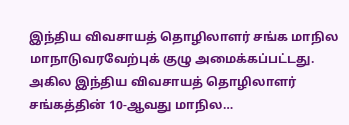இந்திய விவசாயத் தொழிலாளர் சங்க மாநில மாநாடுவரவேற்புக் குழு அமைக்கப்பட்டது. அகில இந்திய விவசாயத் தொழிலாளர் சங்கத்தின் 10-ஆவது மாநில…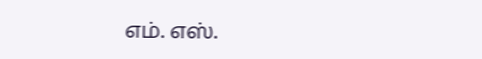எம். எஸ்.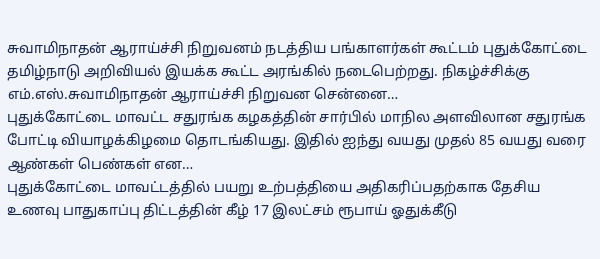சுவாமிநாதன் ஆராய்ச்சி நிறுவனம் நடத்திய பங்காளர்கள் கூட்டம் புதுக்கோட்டை தமிழ்நாடு அறிவியல் இயக்க கூட்ட அரங்கில் நடைபெற்றது. நிகழ்ச்சிக்கு எம்.எஸ்.சுவாமிநாதன் ஆராய்ச்சி நிறுவன சென்னை…
புதுக்கோட்டை மாவட்ட சதுரங்க கழகத்தின் சார்பில் மாநில அளவிலான சதுரங்க போட்டி வியாழக்கிழமை தொடங்கியது. இதில் ஐந்து வயது முதல் 85 வயது வரை ஆண்கள் பெண்கள் என…
புதுக்கோட்டை மாவட்டத்தில் பயறு உற்பத்தியை அதிகரிப்பதற்காக தேசிய உணவு பாதுகாப்பு திட்டத்தின் கீழ் 17 இலட்சம் ரூபாய் ஓதுக்கீடு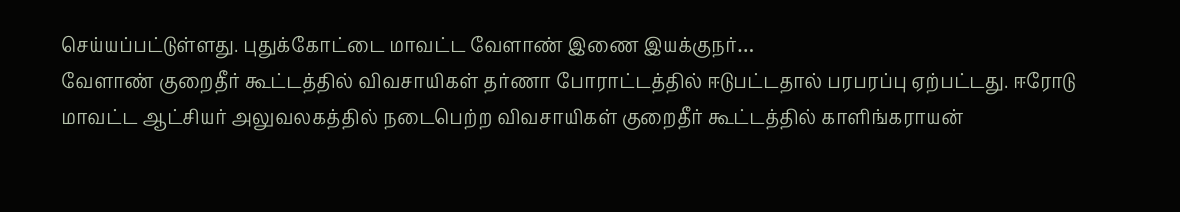செய்யப்பட்டுள்ளது. புதுக்கோட்டை மாவட்ட வேளாண் இணை இயக்குநர்…
வேளாண் குறைதீர் கூட்டத்தில் விவசாயிகள் தர்ணா போராட்டத்தில் ஈடுபட்டதால் பரபரப்பு ஏற்பட்டது. ஈரோடு மாவட்ட ஆட்சியர் அலுவலகத்தில் நடைபெற்ற விவசாயிகள் குறைதீர் கூட்டத்தில் காளிங்கராயன்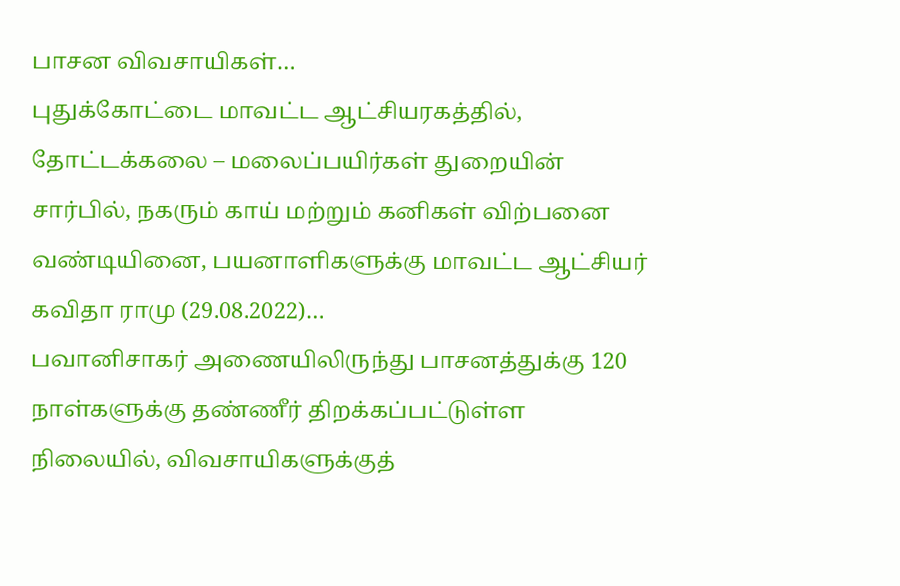பாசன விவசாயிகள்…
புதுக்கோட்டை மாவட்ட ஆட்சியரகத்தில், தோட்டக்கலை – மலைப்பயிர்கள் துறையின் சார்பில், நகரும் காய் மற்றும் கனிகள் விற்பனை வண்டியினை, பயனாளிகளுக்கு மாவட்ட ஆட்சியர் கவிதா ராமு (29.08.2022)…
பவானிசாகர் அணையிலிருந்து பாசனத்துக்கு 120 நாள்களுக்கு தண்ணீர் திறக்கப்பட்டுள்ள நிலையில், விவசாயிகளுக்குத்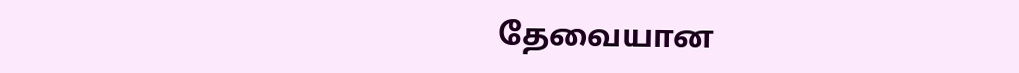தேவையான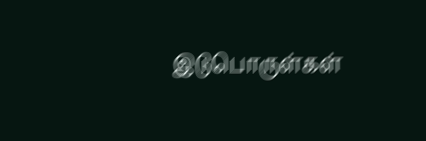இடுபொருள்கள்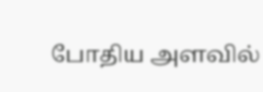போதிய அளவில்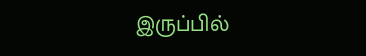இருப்பில்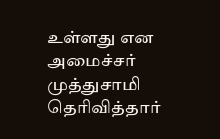உள்ளது என அமைச்சர் முத்துசாமி தெரிவித்தார்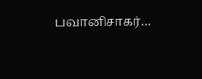பவானிசாகர்…